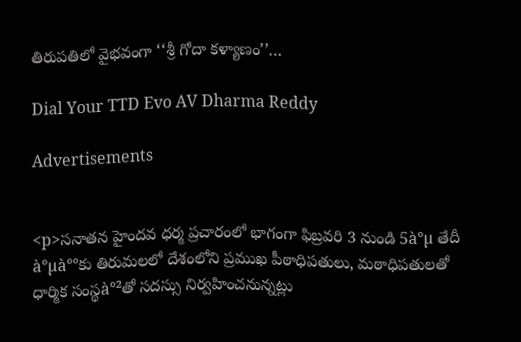తిరుపతిలో వైభవంగా ‘‘శ్రీ గోదా కళ్యాణం’’…

Dial Your TTD Evo AV Dharma Reddy

Advertisements


<p>సనాతన హైందవ‌ ధర్మ ప్రచారంలో భాగంగా ఫిబ్రవరి 3 నుండి 5à°µ తేదీ à°µà°°కు తిరుమలలో దేశంలోని ప్రముఖ పీఠాధిపతులు, మఠాధిపతులతో ధార్మిక సంస్థ‌à°²తో సదస్సు నిర్వ‌హించ‌నున్నట్లు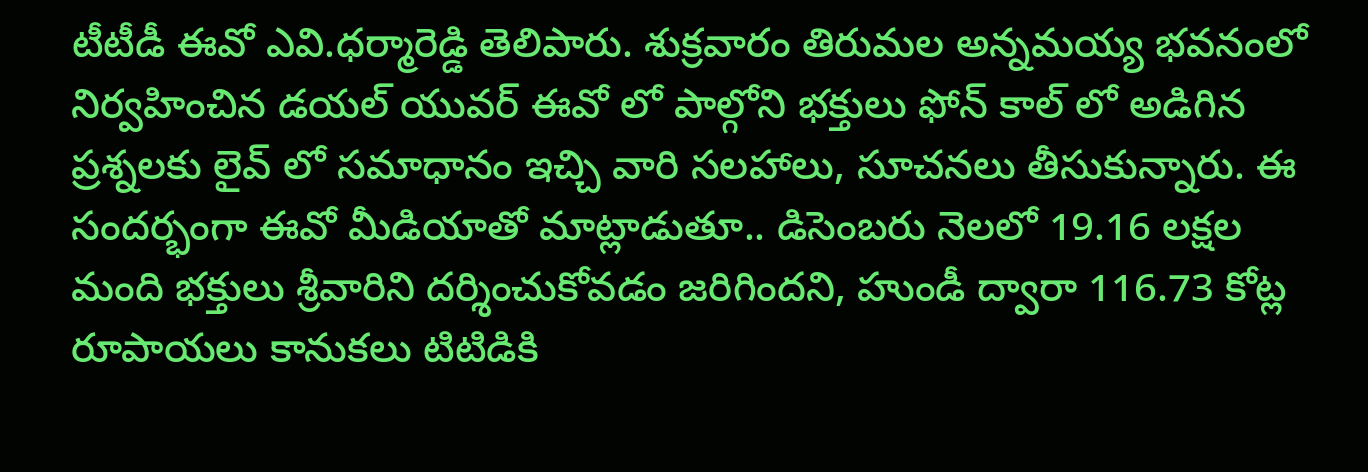టీటీడీ ఈవో ఎవి.ధర్మారెడ్డి తెలిపారు. శుక్రవారం తిరుమల అన్నమయ్య భవనంలో నిర్వహించిన‌ డయల్ యువర్ ఈవో లో పాల్గోని భక్తులు ఫోన్ కాల్ లో అడిగిన ప్రశ్నలకు లైవ్ లో సమాధానం ఇచ్చి వారి సలహాలు, సూచనలు తీసుకున్నారు. ఈ సందర్భంగా ఈవో మీడియాతో మాట్లాడుతూ.. డిసెంబరు నెలలో 19.16 లక్షల మంది భక్తులు శ్రీవారిని దర్శించుకోవడం జరిగిందని, హుండీ ద్వారా 116.73 కోట్ల రూపాయలు కానుకలు టిటిడికి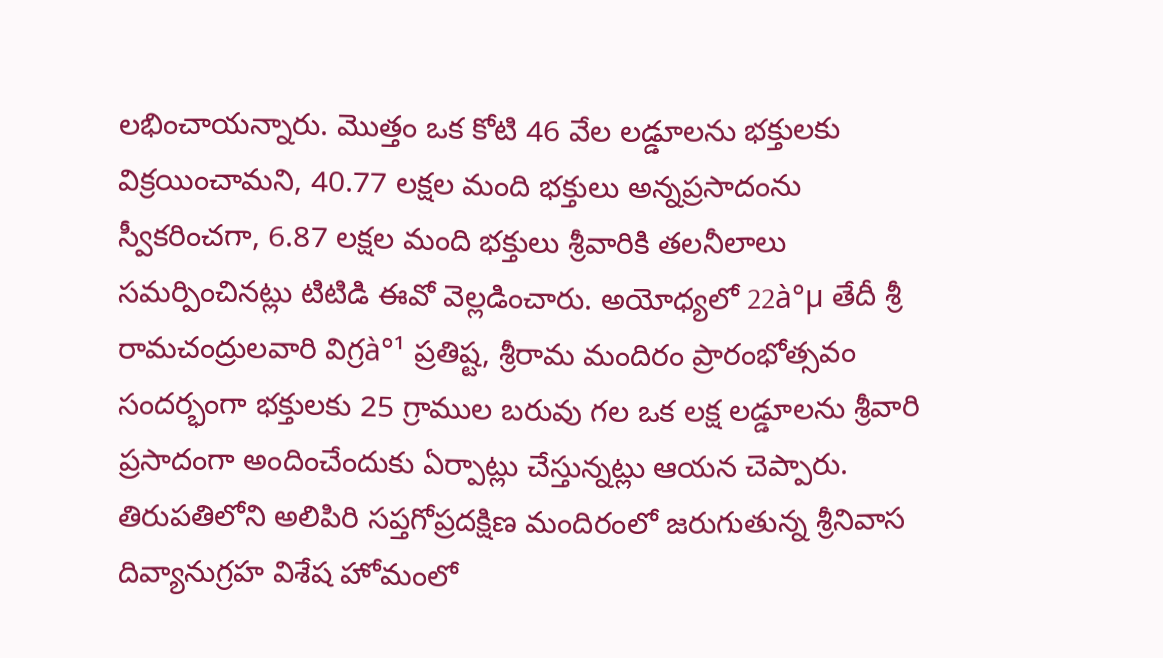లభించాయన్నారు. మొత్తం ఒక కోటి 46 వేల లడ్డూలను భక్తులకు విక్రయించామని, 40.77 లక్షల మంది భక్తులు అన్నప్రసాదంను స్వీకరించగా, 6.87 లక్షల మంది భక్తులు శ్రీవారికి తలనీలాలు సమర్పించినట్లు టిటిడి ఈవో వెల్లడించారు. అయోధ్యలో 22à°µ తేదీ శ్రీ రామ‌చంద్రుల‌వారి విగ్ర‌à°¹ ప్ర‌తిష్ట‌, శ్రీ‌రామ మందిరం ప్రారంభోత్స‌వం సంద‌ర్భంగా భక్తులకు 25 గ్రాముల బరువు గల ఒక లక్ష లడ్డూల‌ను శ్రీ‌వారి ప్ర‌సాదంగా అందించేందుకు ఏర్పాట్లు చేస్తున్నట్లు ఆయన చెప్పారు. తిరుపతిలోని అలిపిరి సప్తగోప్రదక్షిణ మందిరంలో జరుగుతున్న శ్రీనివాస దివ్యానుగ్రహ విశేష హోమంలో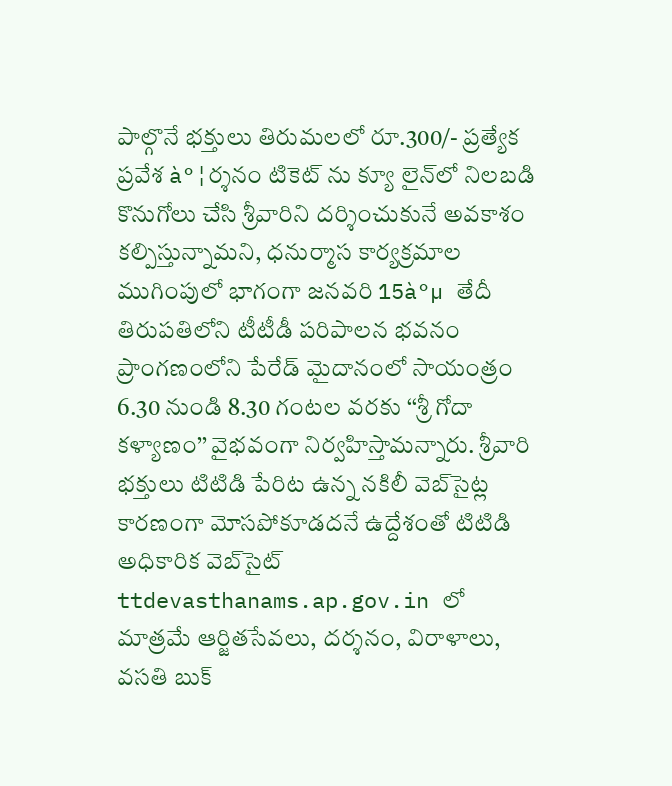పాల్గొనే భక్తులు తిరుమలలో రూ.300/- ప్ర‌త్యేక ప్ర‌వేశ à°¦ర్శ‌నం టికెట్ ను క్యూ లైన్‌లో నిలబడి కొనుగోలు చేసి శ్రీవారిని దర్శించుకునే అవకాశం కల్పిస్తున్నామని, ధనుర్మాస కార్యక్రమాల ముగింపులో భాగంగా జనవరి 15à°µ తేదీ తిరుపతిలోని టీటీడీ పరిపాలన భవనం ప్రాంగణంలోని పేరేడ్‌ మైదానంలో సాయంత్రం 6.30 నుండి 8.30 గంటల వరకు ‘‘శ్రీ గోదా కళ్యాణం’’ వైభవంగా నిర్వహిస్తామన్నారు. శ్రీవారి భక్తులు టిటిడి పేరిట ఉన్న నకిలీ వెబ్‌సైట్ల కారణంగా మోసపోకూడదనే ఉద్దేశంతో టిటిడి అధికారిక వెబ్‌సైట్‌ ttdevasthanams.ap.gov.in లో మాత్రమే ఆర్జితసేవలు, దర్శనం, విరాళాలు, వసతి బుక్‌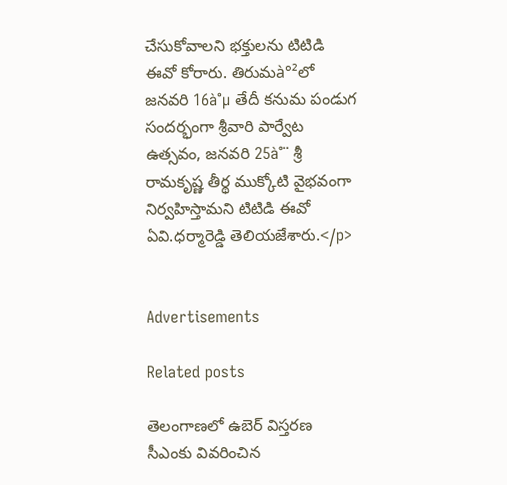చేసుకోవాలని భక్తులను టిటిడి ఈవో కోరారు. తిరుమ‌à°²లో జనవరి 16à°µ తేదీ కనుమ పండుగ సందర్భంగా శ్రీవారి పార్వేట ఉత్సవం, జనవరి 25à°¨ శ్రీ రామకృష్ణ తీర్థ ముక్కోటి వైభ‌వంగా నిర్వ‌హిస్తామని టిటిడి ఈవో ఏవి.ధర్మారెడ్డి తెలియజేశారు.</p>


Advertisements

Related posts

తెలంగాణలో ఉబెర్ విస్తరణ సీఎంకు వివరించిన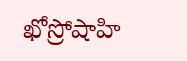ఖోస్రోషాహి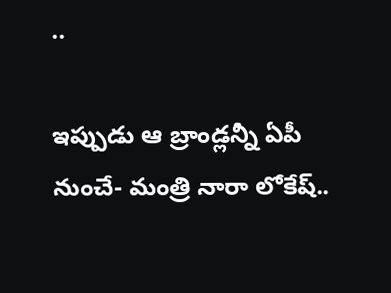..

ఇప్పుడు ఆ బ్రాండ్లన్నీ ఏపీ నుంచే- మంత్రి నారా లోకేష్..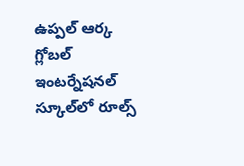ఉప్పల్‌ ఆర్క గ్లోబల్‌ ఇంటర్నేషనల్‌ స్కూల్‌లో రూల్స్‌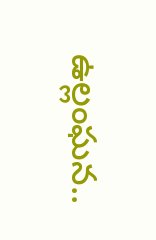ఉల్లంఘన..